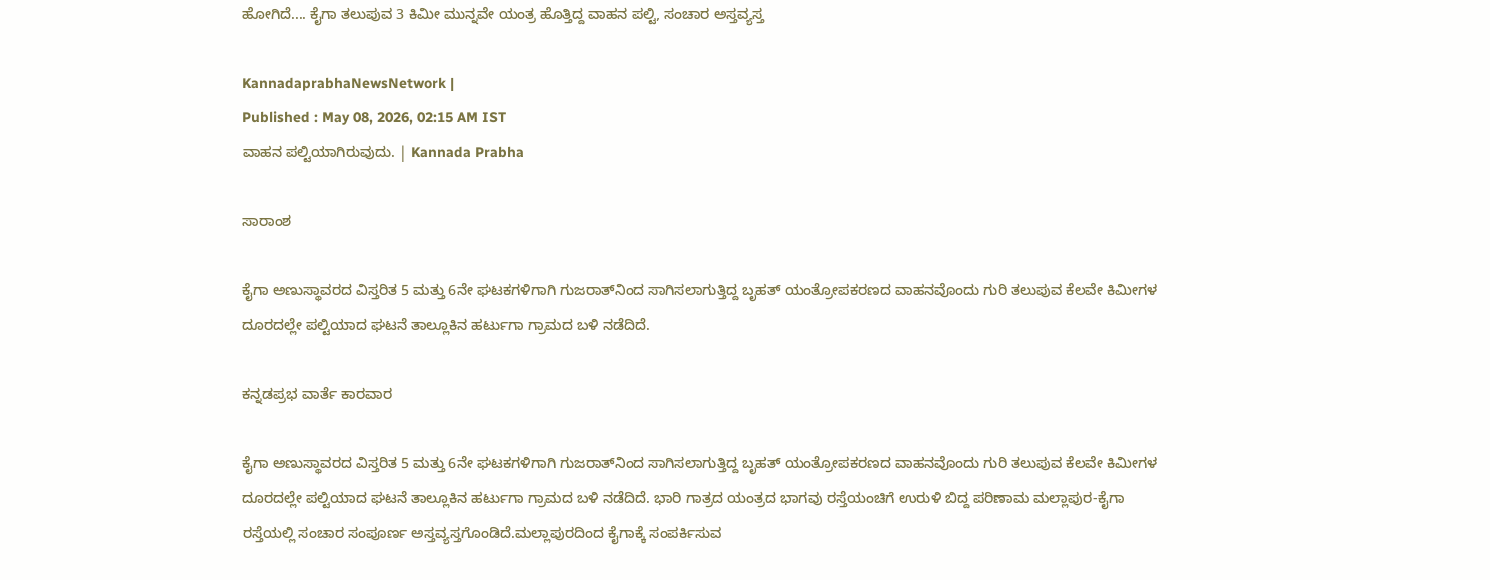ಹೋಗಿದೆ.... ಕೈಗಾ ತಲುಪುವ 3 ಕಿಮೀ ಮುನ್ನವೇ ಯಂತ್ರ ಹೊತ್ತಿದ್ದ ವಾಹನ ಪಲ್ಟಿ, ಸಂಚಾರ ಅಸ್ತವ್ಯಸ್ತ

KannadaprabhaNewsNetwork |
Published : May 08, 2026, 02:15 AM IST
ವಾಹನ ಪಲ್ಟಿಯಾಗಿರುವುದು. | Kannada Prabha

ಸಾರಾಂಶ

ಕೈಗಾ ಅಣುಸ್ಥಾವರದ ವಿಸ್ತರಿತ 5 ಮತ್ತು 6ನೇ ಘಟಕಗಳಿಗಾಗಿ ಗುಜರಾತ್‌ನಿಂದ ಸಾಗಿಸಲಾಗುತ್ತಿದ್ದ ಬೃಹತ್ ಯಂತ್ರೋಪಕರಣದ ವಾಹನವೊಂದು ಗುರಿ ತಲುಪುವ ಕೆಲವೇ ಕಿಮೀಗಳ ದೂರದಲ್ಲೇ ಪಲ್ಟಿಯಾದ ಘಟನೆ ತಾಲ್ಲೂಕಿನ ಹರ್ಟುಗಾ ಗ್ರಾಮದ ಬಳಿ ನಡೆದಿದೆ.

ಕನ್ನಡಪ್ರಭ ವಾರ್ತೆ ಕಾರವಾರ

ಕೈಗಾ ಅಣುಸ್ಥಾವರದ ವಿಸ್ತರಿತ 5 ಮತ್ತು 6ನೇ ಘಟಕಗಳಿಗಾಗಿ ಗುಜರಾತ್‌ನಿಂದ ಸಾಗಿಸಲಾಗುತ್ತಿದ್ದ ಬೃಹತ್ ಯಂತ್ರೋಪಕರಣದ ವಾಹನವೊಂದು ಗುರಿ ತಲುಪುವ ಕೆಲವೇ ಕಿಮೀಗಳ ದೂರದಲ್ಲೇ ಪಲ್ಟಿಯಾದ ಘಟನೆ ತಾಲ್ಲೂಕಿನ ಹರ್ಟುಗಾ ಗ್ರಾಮದ ಬಳಿ ನಡೆದಿದೆ. ಭಾರಿ ಗಾತ್ರದ ಯಂತ್ರದ ಭಾಗವು ರಸ್ತೆಯಂಚಿಗೆ ಉರುಳಿ ಬಿದ್ದ ಪರಿಣಾಮ ಮಲ್ಲಾಪುರ-ಕೈಗಾ ರಸ್ತೆಯಲ್ಲಿ ಸಂಚಾರ ಸಂಪೂರ್ಣ ಅಸ್ತವ್ಯಸ್ತಗೊಂಡಿದೆ.ಮಲ್ಲಾಪುರದಿಂದ ಕೈಗಾಕ್ಕೆ ಸಂಪರ್ಕಿಸುವ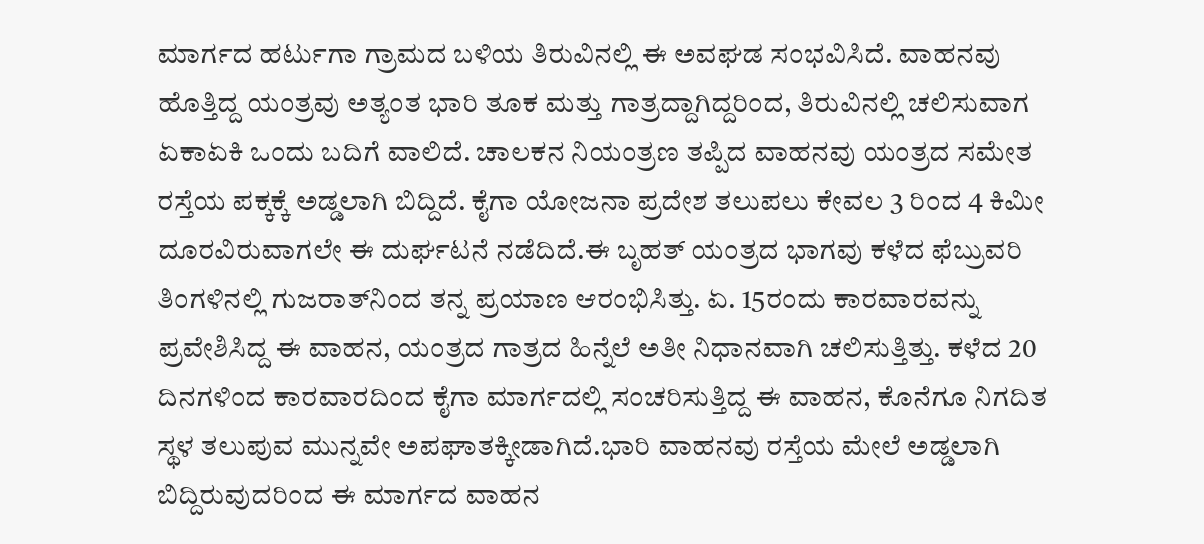ಮಾರ್ಗದ ಹರ್ಟುಗಾ ಗ್ರಾಮದ ಬಳಿಯ ತಿರುವಿನಲ್ಲಿ ಈ ಅವಘಡ ಸಂಭವಿಸಿದೆ. ವಾಹನವು ಹೊತ್ತಿದ್ದ ಯಂತ್ರವು ಅತ್ಯಂತ ಭಾರಿ ತೂಕ ಮತ್ತು ಗಾತ್ರದ್ದಾಗಿದ್ದರಿಂದ, ತಿರುವಿನಲ್ಲಿ ಚಲಿಸುವಾಗ ಏಕಾಏಕಿ ಒಂದು ಬದಿಗೆ ವಾಲಿದೆ. ಚಾಲಕನ ನಿಯಂತ್ರಣ ತಪ್ಪಿದ ವಾಹನವು ಯಂತ್ರದ ಸಮೇತ ರಸ್ತೆಯ ಪಕ್ಕಕ್ಕೆ ಅಡ್ಡಲಾಗಿ ಬಿದ್ದಿದೆ. ಕೈಗಾ ಯೋಜನಾ ಪ್ರದೇಶ ತಲುಪಲು ಕೇವಲ 3 ರಿಂದ 4 ಕಿಮೀ ದೂರವಿರುವಾಗಲೇ ಈ ದುರ್ಘಟನೆ ನಡೆದಿದೆ.ಈ ಬೃಹತ್ ಯಂತ್ರದ ಭಾಗವು ಕಳೆದ ಫೆಬ್ರುವರಿ ತಿಂಗಳಿನಲ್ಲಿ ಗುಜರಾತ್‌ನಿಂದ ತನ್ನ ಪ್ರಯಾಣ ಆರಂಭಿಸಿತ್ತು. ಏ. 15ರಂದು ಕಾರವಾರವನ್ನು ಪ್ರವೇಶಿಸಿದ್ದ ಈ ವಾಹನ, ಯಂತ್ರದ ಗಾತ್ರದ ಹಿನ್ನೆಲೆ ಅತೀ ನಿಧಾನವಾಗಿ ಚಲಿಸುತ್ತಿತ್ತು. ಕಳೆದ 20 ದಿನಗಳಿಂದ ಕಾರವಾರದಿಂದ ಕೈಗಾ ಮಾರ್ಗದಲ್ಲಿ ಸಂಚರಿಸುತ್ತಿದ್ದ ಈ ವಾಹನ, ಕೊನೆಗೂ ನಿಗದಿತ ಸ್ಥಳ ತಲುಪುವ ಮುನ್ನವೇ ಅಪಘಾತಕ್ಕೀಡಾಗಿದೆ.ಭಾರಿ ವಾಹನವು ರಸ್ತೆಯ ಮೇಲೆ ಅಡ್ಡಲಾಗಿ ಬಿದ್ದಿರುವುದರಿಂದ ಈ ಮಾರ್ಗದ ವಾಹನ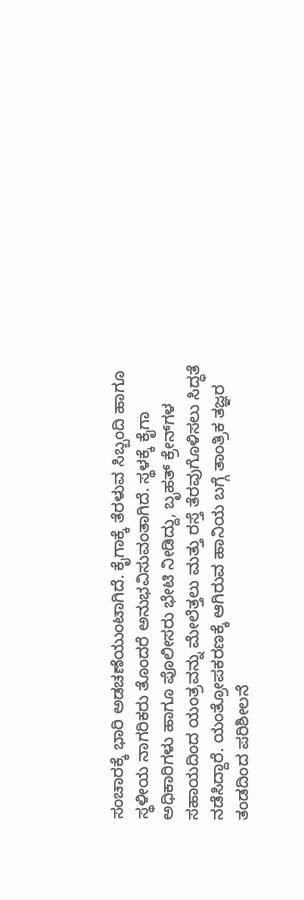ಸಂಚಾರಕ್ಕೆ ಭಾರಿ ಅಡಚಣೆಯುಂಟಾಗಿದೆ. ಕೈಗಾಕ್ಕೆ ತೆರಳುವ ಸಿಬ್ಬಂದಿ ಹಾಗೂ ಸ್ಥಳೀಯ ನಾಗರಿಕರು ತೊಂದರೆ ಅನುಭವಿಸುವಂತಾಗಿದೆ. ಸ್ಥಳಕ್ಕೆ ಕೈಗಾ ಅಧಿಕಾರಿಗಳು ಹಾಗೂ ಪೊಲೀಸರು ಭೇಟಿ ನೀಡಿದ್ದು, ಬೃಹತ್ ಕ್ರೇನ್‌ಗಳ ಸಹಾಯದಿಂದ ಯಂತ್ರವನ್ನು ಮೇಲೆತ್ತಲು ಮತ್ತು ರಸ್ತೆ ತೆರವುಗೊಳಿಸಲು ಸಿದ್ಧತೆ ನಡೆಸಿದ್ದಾರೆ. ಯಂತ್ರೋಪಕರಣಕ್ಕೆ ಆಗಿರುವ ಹಾನಿಯ ಬಗ್ಗೆ ತಾಂತ್ರಿಕ ತಜ್ಞರ ತಂಡದಿಂದ ಪರಿಶೀಲನೆ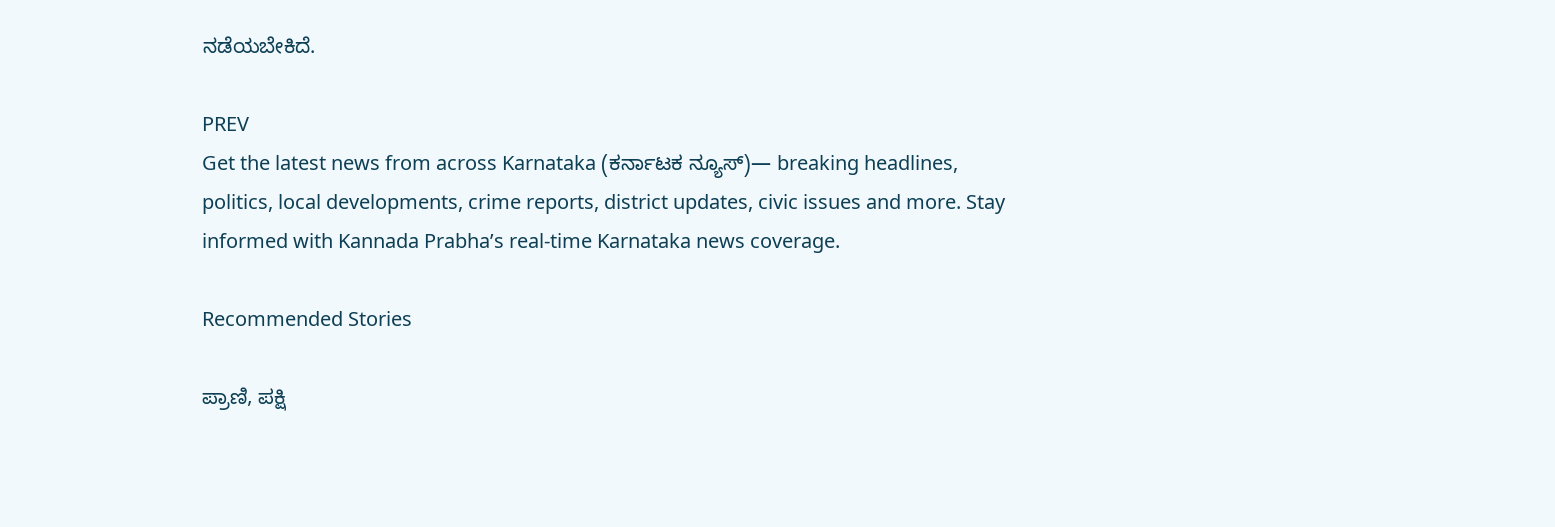ನಡೆಯಬೇಕಿದೆ.

PREV
Get the latest news from across Karnataka (ಕರ್ನಾಟಕ ನ್ಯೂಸ್)— breaking headlines, politics, local developments, crime reports, district updates, civic issues and more. Stay informed with Kannada Prabha’s real‑time Karnataka news coverage.

Recommended Stories

ಪ್ರಾಣಿ, ಪಕ್ಷಿ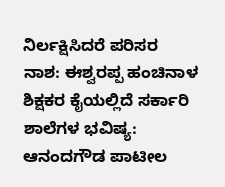ನಿರ್ಲಕ್ಷಿಸಿದರೆ ಪರಿಸರ ನಾಶ: ಈಶ್ವರಪ್ಪ ಹಂಚಿನಾಳ
ಶಿಕ್ಷಕರ ಕೈಯಲ್ಲಿದೆ ಸರ್ಕಾರಿ ಶಾಲೆಗಳ ಭವಿಷ್ಯ: ಆನಂದಗೌಡ ಪಾಟೀಲ